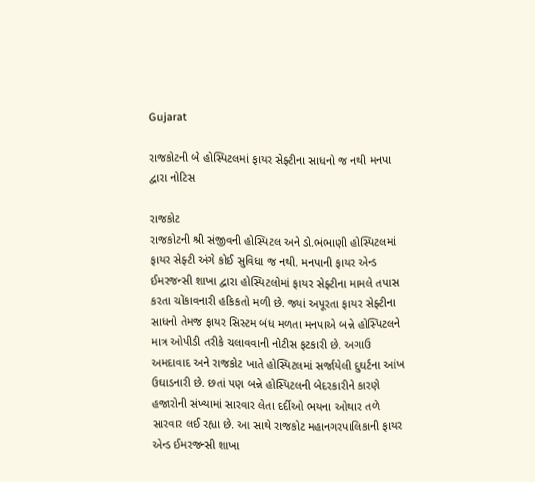Gujarat

રાજકોટની બે હોસ્પિટલમાં ફાયર સેફ્ટીના સાધનો જ નથી મનપા દ્વારા નોટિસ

રાજકોટ
રાજકોટની શ્રી સંજીવની હોસ્પિટલ અને ડો.ભંભાણી હોસ્પિટલમાં ફાયર સેફ્ટી અંગે કોઈ સુવિધા જ નથી. મનપાની ફાયર એન્ડ ઈમરજન્સી શાખા દ્વારા હોસ્પિટલોમાં ફાયર સેફ્ટીના મામલે તપાસ કરતા ચોંકાવનારી હકિકતો મળી છે. જ્યાં અપૂરતા ફાયર સેફ્ટીના સાધનો તેમજ ફાયર સિસ્ટમ બંધ મળતા મનપાએ બન્ને હોસ્પિટલને માત્ર ઓપીડી તરીકે ચલાવવાની નોટીસ ફટકારી છે. અગાઉ અમદાવાદ અને રાજકોટ ખાતે હોસ્પિટલમાં સર્જાયેલી દુઘર્ટના આંખ ઉઘાડનારી છે. છતાં પણ બન્ને હોસ્પિટલની બેદરકારીને કારણે હજારોની સંખ્યામાં સારવાર લેતા દર્દીઓ ભયના ઓથાર તળે સારવાર લઈ રહ્યા છે. આ સાથે રાજકોટ મહાનગરપાલિકાની ફાયર એન્ડ ઈમરજન્સી શાખા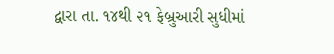દ્વારા તા. ૧૪થી ૨૧ ફેબ્રુઆરી સુધીમાં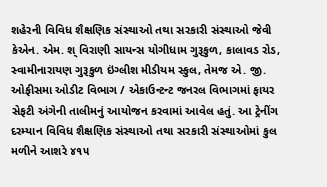શહેરની વિવિધ શૈક્ષણિક સંસ્થાઓ તથા સરકારી સંસ્થાઓ જેવી કેએન. એમ. શ્ વિરાણી સાયન્સ યોગીધામ ગુરૂકુળ, કાલાવડ રોડ, સ્વામીનારાયણ ગુરૂકુળ ઇંગ્લીશ મીડીયમ સ્કુલ, તેમજ એ. જી. ઓફીસમા ઓડીટ વિભાગ / એકાઉન્ટન્ટ જનરલ વિભાગમાં ફાયર સેફટી અંગેની તાલીમનું આયોજન કરવામાં આવેલ હતું. આ ટ્રેનીંગ દરમ્યાન વિવિધ શૈક્ષણિક સંસ્થાઓ તથા સરકારી સંસ્થાઓમાં કુલ મળીને આશરે ૪૧૫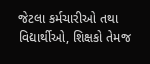જેટલા કર્મચારીઓ તથા વિદ્યાર્થીઓ, શિક્ષકો તેમજ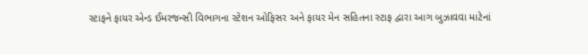સ્ટાફને ફાયર એન્ડ ઈમરજન્સી વિભાગના સ્ટેશન ઓફિસર અને ફાયર મેન સહિતના સ્ટાફ દ્વારા આગ બુઝાવવા માટેનાં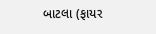બાટલા (ફાયર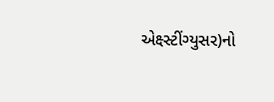એક્ષ્સ્ટીંગ્યુસર)નો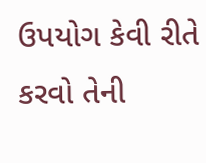ઉપયોગ કેવી રીતે કરવો તેની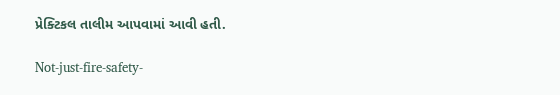પ્રેક્ટિકલ તાલીમ આપવામાં આવી હતી.

Not-just-fire-safety-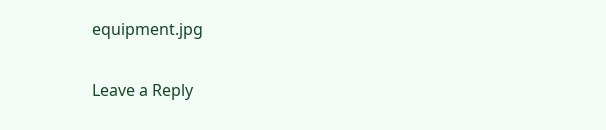equipment.jpg

Leave a Reply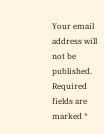Your email address will not be published. Required fields are marked *